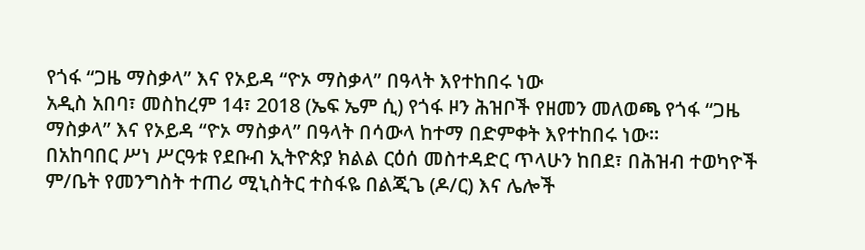የጎፋ “ጋዜ ማስቃላ” እና የኦይዳ “ዮኦ ማስቃላ” በዓላት እየተከበሩ ነው
አዲስ አበባ፣ መስከረም 14፣ 2018 (ኤፍ ኤም ሲ) የጎፋ ዞን ሕዝቦች የዘመን መለወጫ የጎፋ “ጋዜ ማስቃላ” እና የኦይዳ “ዮኦ ማስቃላ” በዓላት በሳውላ ከተማ በድምቀት እየተከበሩ ነው፡፡
በአከባበር ሥነ ሥርዓቱ የደቡብ ኢትዮጵያ ክልል ርዕሰ መስተዳድር ጥላሁን ከበደ፣ በሕዝብ ተወካዮች ም/ቤት የመንግስት ተጠሪ ሚኒስትር ተስፋዬ በልጂጌ (ዶ/ር) እና ሌሎች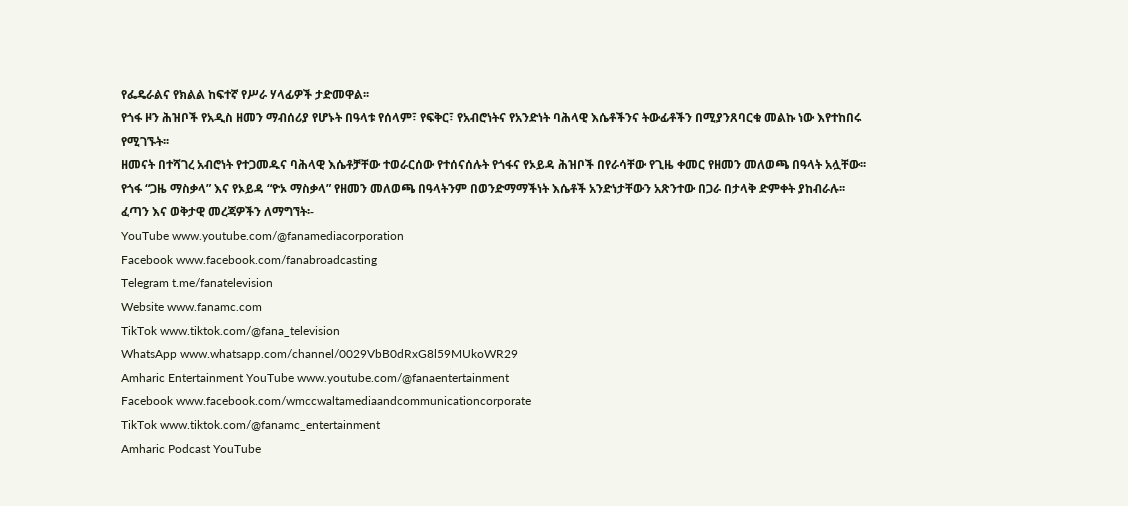የፌዴራልና የክልል ከፍተኛ የሥራ ሃላፊዎች ታድመዋል፡፡
የጎፋ ዞን ሕዝቦች የአዲስ ዘመን ማብሰሪያ የሆኑት በዓላቱ የሰላም፣ የፍቅር፣ የአብሮነትና የአንድነት ባሕላዊ እሴቶችንና ትውፊቶችን በሚያንጸባርቁ መልኩ ነው እየተከበሩ የሚገኙት፡፡
ዘመናት በተሻገረ አብሮነት የተጋመዱና ባሕላዊ እሴቶቻቸው ተወራርሰው የተሰናሰሉት የጎፋና የኦይዳ ሕዝቦች በየራሳቸው የጊዜ ቀመር የዘመን መለወጫ በዓላት አሏቸው፡፡
የጎፋ “ጋዜ ማስቃላ” እና የኦይዳ “ዮኦ ማስቃላ” የዘመን መለወጫ በዓላትንም በወንድማማችነት እሴቶች አንድነታቸውን አጽንተው በጋራ በታላቅ ድምቀት ያከብራሉ፡፡
ፈጣን እና ወቅታዊ መረጃዎችን ለማግኘት፡-
YouTube www.youtube.com/@fanamediacorporation
Facebook www.facebook.com/fanabroadcasting
Telegram t.me/fanatelevision
Website www.fanamc.com
TikTok www.tiktok.com/@fana_television
WhatsApp www.whatsapp.com/channel/0029VbB0dRxG8l59MUkoWR29
Amharic Entertainment YouTube www.youtube.com/@fanaentertainment
Facebook www.facebook.com/wmccwaltamediaandcommunicationcorporate
TikTok www.tiktok.com/@fanamc_entertainment
Amharic Podcast YouTube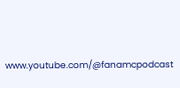www.youtube.com/@fanamcpodcast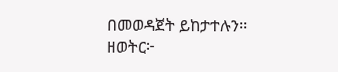በመወዳጀት ይከታተሉን፡፡
ዘወትር፦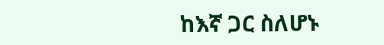ከእኛ ጋር ስለሆኑ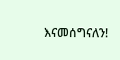እናመሰግናለን!